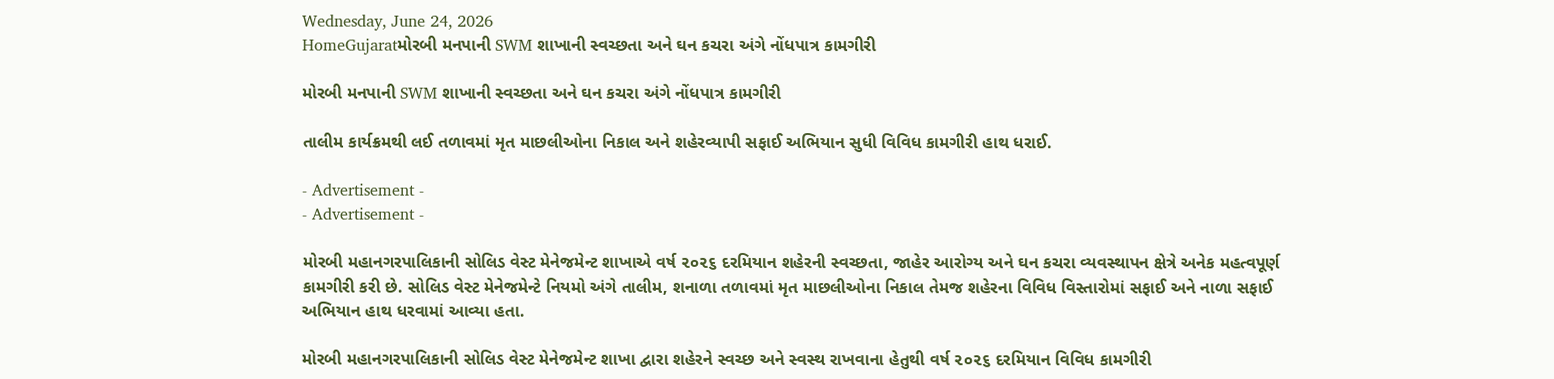Wednesday, June 24, 2026
HomeGujaratમોરબી મનપાની SWM શાખાની સ્વચ્છતા અને ઘન કચરા અંગે નોંધપાત્ર કામગીરી

મોરબી મનપાની SWM શાખાની સ્વચ્છતા અને ઘન કચરા અંગે નોંધપાત્ર કામગીરી

તાલીમ કાર્યક્રમથી લઈ તળાવમાં મૃત માછલીઓના નિકાલ અને શહેરવ્યાપી સફાઈ અભિયાન સુધી વિવિધ કામગીરી હાથ ધરાઈ.

- Advertisement -
- Advertisement -

મોરબી મહાનગરપાલિકાની સોલિડ વેસ્ટ મેનેજમેન્ટ શાખાએ વર્ષ ૨૦૨૬ દરમિયાન શહેરની સ્વચ્છતા, જાહેર આરોગ્ય અને ઘન કચરા વ્યવસ્થાપન ક્ષેત્રે અનેક મહત્વપૂર્ણ કામગીરી કરી છે. સોલિડ વેસ્ટ મેનેજમેન્ટે નિયમો અંગે તાલીમ, શનાળા તળાવમાં મૃત માછલીઓના નિકાલ તેમજ શહેરના વિવિધ વિસ્તારોમાં સફાઈ અને નાળા સફાઈ અભિયાન હાથ ધરવામાં આવ્યા હતા.

મોરબી મહાનગરપાલિકાની સોલિડ વેસ્ટ મેનેજમેન્ટ શાખા દ્વારા શહેરને સ્વચ્છ અને સ્વસ્થ રાખવાના હેતુથી વર્ષ ૨૦૨૬ દરમિયાન વિવિધ કામગીરી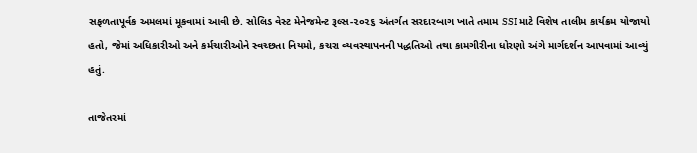સફળતાપૂર્વક અમલમાં મૂકવામાં આવી છે. સોલિડ વેસ્ટ મેનેજમેન્ટ રૂલ્સ-૨૦૨૬ અંતર્ગત સરદારબાગ ખાતે તમામ SSI માટે વિશેષ તાલીમ કાર્યક્રમ યોજાયો હતો, જેમાં અધિકારીઓ અને કર્મચારીઓને સ્વચ્છતા નિયમો, કચરા વ્યવસ્થાપનની પદ્ધતિઓ તથા કામગીરીના ધોરણો અંગે માર્ગદર્શન આપવામાં આવ્યું હતું.

તાજેતરમાં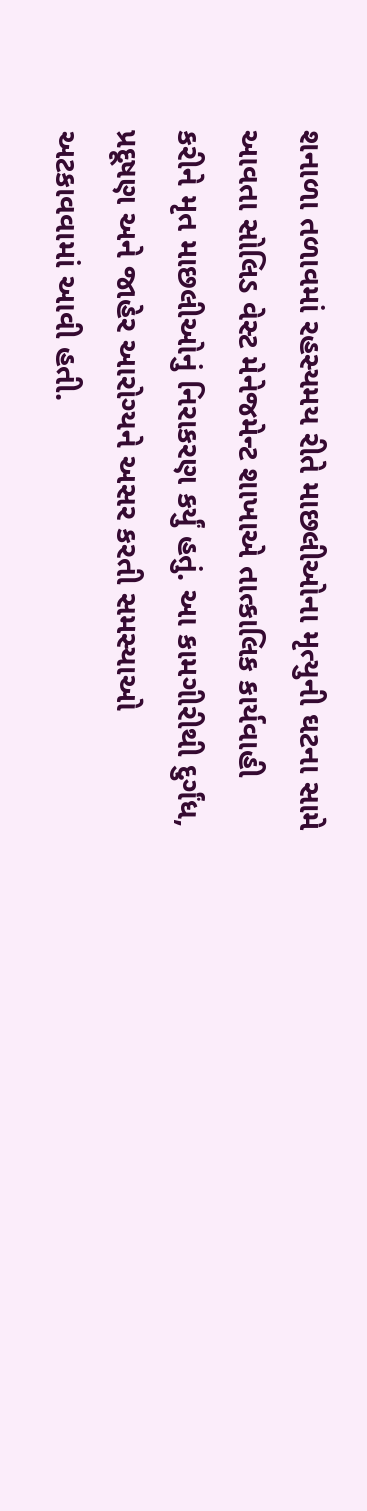શનાળા તળાવમાં રહસ્યમય રીતે માછલીઓના મૃત્યુની ઘટના સામે આવતા સોલિડ વેસ્ટ મેનેજમેન્ટ શાખાએ તાત્કાલિક કાર્યવાહી કરીને મૃત માછલીઓનું નિરાકરણ કર્યું હતું. આ કામગીરીથી દુર્ગંધ, પ્રદૂષણ અને જાહેર આરોગ્યને અસર કરતી સમસ્યાઓ અટકાવવામાં આવી હતી.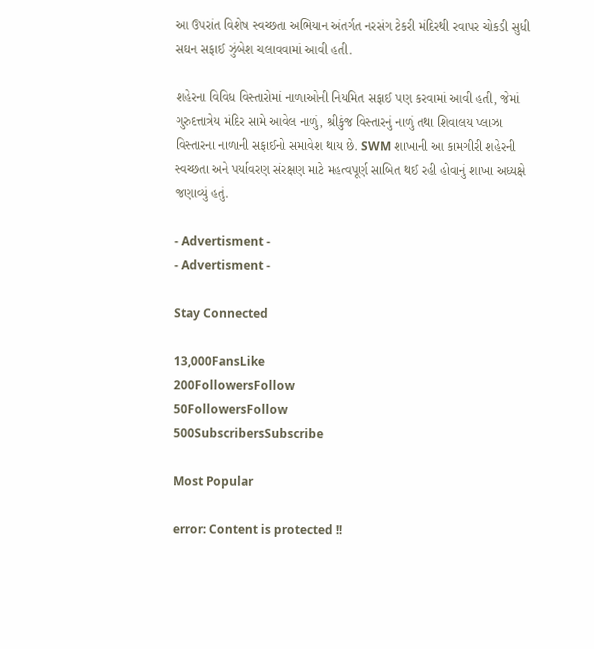આ ઉપરાંત વિશેષ સ્વચ્છતા અભિયાન અંતર્ગત નરસંગ ટેકરી મંદિરથી રવાપર ચોકડી સુધી સઘન સફાઈ ઝુંબેશ ચલાવવામાં આવી હતી.

શહેરના વિવિધ વિસ્તારોમાં નાળાઓની નિયમિત સફાઈ પણ કરવામાં આવી હતી, જેમાં ગુરુદત્તાત્રેય મંદિર સામે આવેલ નાળું, શ્રીકુંજ વિસ્તારનું નાળું તથા શિવાલય પ્લાઝા વિસ્તારના નાળાની સફાઈનો સમાવેશ થાય છે. SWM શાખાની આ કામગીરી શહેરની સ્વચ્છતા અને પર્યાવરણ સંરક્ષણ માટે મહત્વપૂર્ણ સાબિત થઈ રહી હોવાનું શાખા અધ્યક્ષે જણાવ્યું હતું.

- Advertisment -
- Advertisment -

Stay Connected

13,000FansLike
200FollowersFollow
50FollowersFollow
500SubscribersSubscribe

Most Popular

error: Content is protected !!